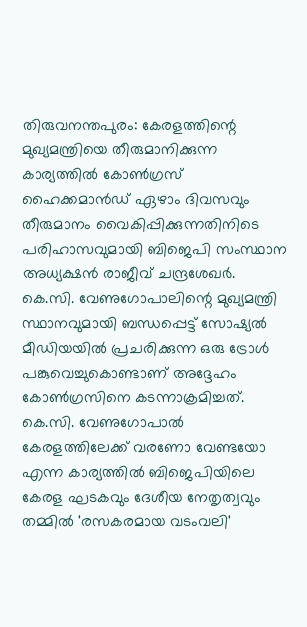തിരുവനന്തപുരം: കേരളത്തിന്റെ മുഖ്യമന്ത്രിയെ തീരുമാനിക്കുന്ന കാര്യത്തിൽ കോൺഗ്രസ് ഹൈക്കമാൻഡ് ഏഴാം ദിവസവും തീരുമാനം വൈകിപ്പിക്കുന്നതിനിടെ പരിഹാസവുമായി ബിജെപി സംസ്ഥാന അധ്യക്ഷൻ രാജീവ് ചന്ദ്രശേഖർ. കെ.സി. വേണുഗോപാലിന്റെ മുഖ്യമന്ത്രി സ്ഥാനവുമായി ബന്ധപ്പെട്ട് സോഷ്യൽ മീഡിയയിൽ പ്രചരിക്കുന്ന ഒരു ട്രോൾ പങ്കുവെച്ചുകൊണ്ടാണ് അദ്ദേഹം കോൺഗ്രസിനെ കടന്നാക്രമിച്ചത്.
കെ.സി. വേണുഗോപാൽ കേരളത്തിലേക്ക് വരണോ വേണ്ടയോ എന്ന കാര്യത്തിൽ ബിജെപിയിലെ കേരള ഘടകവും ദേശീയ നേതൃത്വവും തമ്മിൽ 'രസകരമായ വടംവലി'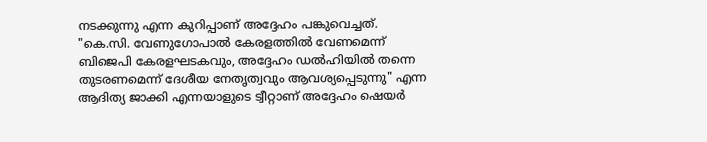നടക്കുന്നു എന്ന കുറിപ്പാണ് അദ്ദേഹം പങ്കുവെച്ചത്. "കെ.സി. വേണുഗോപാൽ കേരളത്തിൽ വേണമെന്ന് ബിജെപി കേരളഘടകവും, അദ്ദേഹം ഡൽഹിയിൽ തന്നെ തുടരണമെന്ന് ദേശീയ നേതൃത്വവും ആവശ്യപ്പെടുന്നു" എന്ന ആദിത്യ ജാക്കി എന്നയാളുടെ ട്വീറ്റാണ് അദ്ദേഹം ഷെയർ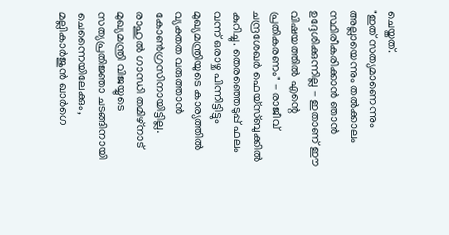ചെയ്തത്.
"ഇത് സത്യമാണെന്നും അല്ലായെന്നും തൽക്കാലം സ്ഥിരീകരിക്കാൻ ഞാൻ ഉദ്ദേശിക്കുന്നില്ല - ഇതാണ് ഈ വിഷയത്തിൽ എന്റെ പ്രതികരണം" - രാജീവ് ചന്ദ്രശേഖർ ഫെയ്സ്ബുക്കിൽ കുറിച്ചു. തെരഞ്ഞെടുപ്പ് ഫലം വന്ന് ഒരാഴ്ച പിന്നിട്ടിട്ടും മുഖ്യമന്ത്രിയുടെ കാര്യത്തിൽ വ്യക്തത വരുത്താൻ കോൺഗ്രസിനായിട്ടില്ല. രാഹുൽ ഗാന്ധി തമിഴ്നാട് മുഖ്യമന്ത്രി വിജയ്യുടെ സത്യപ്രതിജ്ഞാ ചടങ്ങിനായി ചെന്നൈയിലേക്കും, മല്ലികാർജുൻ ഖാർഗെ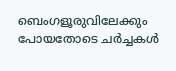ബെംഗളൂരുവിലേക്കും പോയതോടെ ചർച്ചകൾ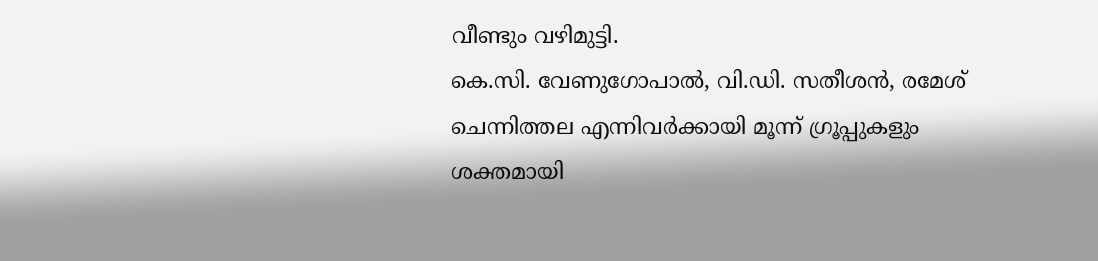വീണ്ടും വഴിമുട്ടി.
കെ.സി. വേണുഗോപാൽ, വി.ഡി. സതീശൻ, രമേശ് ചെന്നിത്തല എന്നിവർക്കായി മൂന്ന് ഗ്രൂപ്പുകളും ശക്തമായി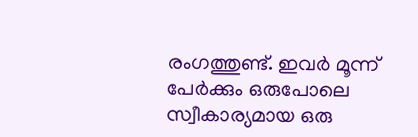രംഗത്തുണ്ട്. ഇവർ മൂന്ന് പേർക്കും ഒരുപോലെ സ്വീകാര്യമായ ഒരു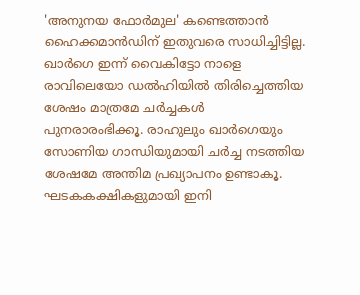'അനുനയ ഫോർമുല' കണ്ടെത്താൻ ഹൈക്കമാൻഡിന് ഇതുവരെ സാധിച്ചിട്ടില്ല.
ഖാർഗെ ഇന്ന് വൈകിട്ടോ നാളെ രാവിലെയോ ഡൽഹിയിൽ തിരിച്ചെത്തിയ ശേഷം മാത്രമേ ചർച്ചകൾ പുനരാരംഭിക്കൂ. രാഹുലും ഖാർഗെയും സോണിയ ഗാന്ധിയുമായി ചർച്ച നടത്തിയ ശേഷമേ അന്തിമ പ്രഖ്യാപനം ഉണ്ടാകൂ. ഘടകകക്ഷികളുമായി ഇനി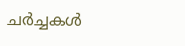ചർച്ചകൾ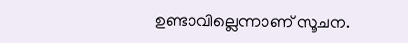ഉണ്ടാവില്ലെന്നാണ് സൂചന.